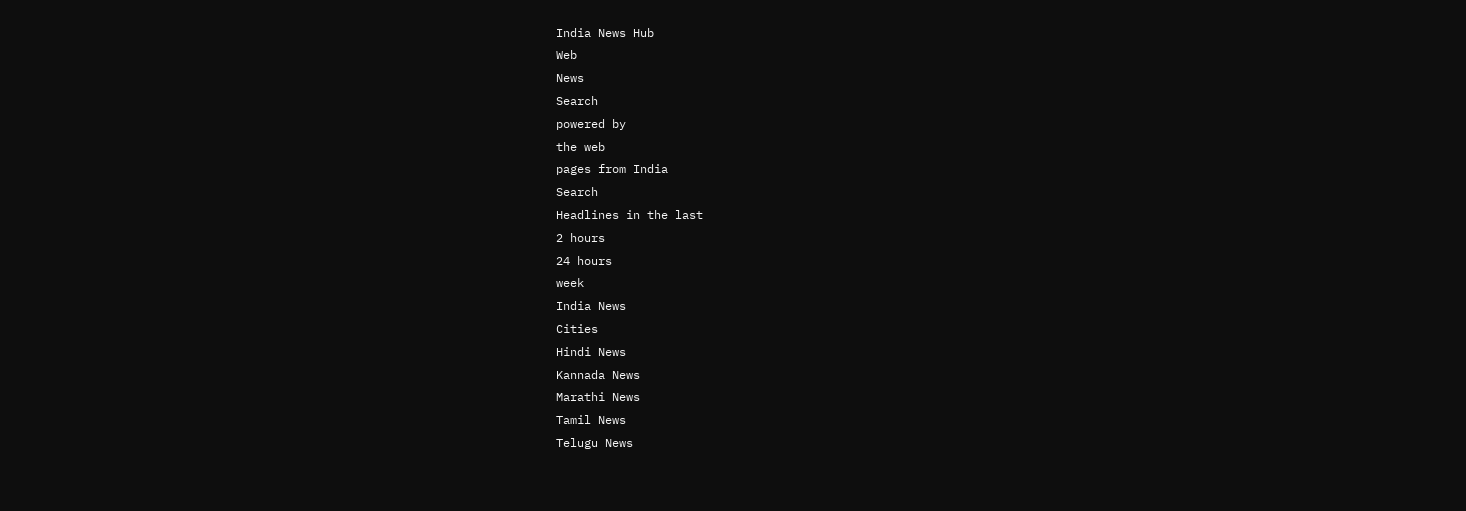India News Hub
Web
News
Search
powered by
the web
pages from India
Search
Headlines in the last
2 hours
24 hours
week
India News
Cities
Hindi News
Kannada News
Marathi News
Tamil News
Telugu News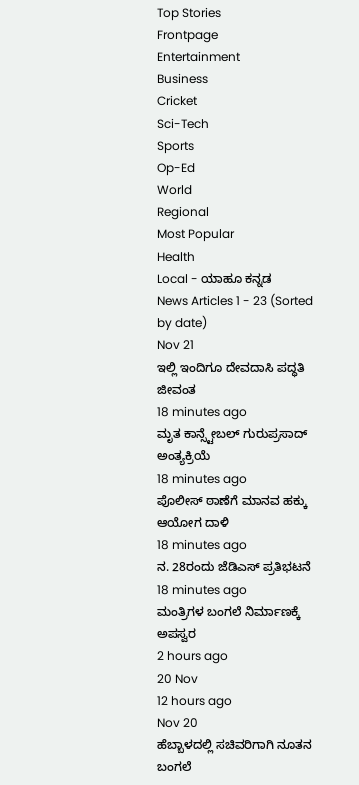Top Stories
Frontpage
Entertainment
Business
Cricket
Sci-Tech
Sports
Op-Ed
World
Regional
Most Popular
Health
Local - ಯಾಹೂ ಕನ್ನಡ
News Articles 1 - 23 (Sorted by date)
Nov 21
ಇಲ್ಲಿ ಇಂದಿಗೂ ದೇವದಾಸಿ ಪದ್ಧತಿ ಜೀವಂತ
18 minutes ago
ಮೃತ ಕಾನ್ಸ್ಟೇಬಲ್ ಗುರುಪ್ರಸಾದ್ ಅಂತ್ಯಕ್ರಿಯೆ
18 minutes ago
ಪೊಲೀಸ್ ಠಾಣೆಗೆ ಮಾನವ ಹಕ್ಕು ಆಯೋಗ ದಾಳಿ
18 minutes ago
ನ. 28ರಂದು ಜೆಡಿಎಸ್ ಪ್ರತಿಭಟನೆ
18 minutes ago
ಮಂತ್ರಿಗಳ ಬಂಗಲೆ ನಿರ್ಮಾಣಕ್ಕೆ ಅಪಸ್ವರ
2 hours ago
20 Nov
12 hours ago
Nov 20
ಹೆಬ್ಬಾಳದಲ್ಲಿ ಸಚಿವರಿಗಾಗಿ ನೂತನ ಬಂಗಲೆ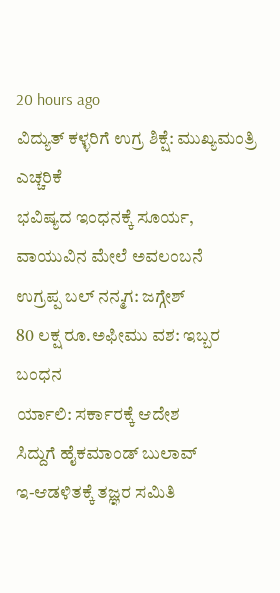20 hours ago
ವಿದ್ಯುತ್ ಕಳ್ಳರಿಗೆ ಉಗ್ರ ಶಿಕ್ಷೆ: ಮುಖ್ಯಮಂತ್ರಿ ಎಚ್ಚರಿಕೆ
ಭವಿಷ್ಯದ ಇಂಧನಕ್ಕೆ ಸೂರ್ಯ, ವಾಯುವಿನ ಮೇಲೆ ಅವಲಂಬನೆ
ಉಗ್ರಪ್ಪ ಬಲ್ ನನ್ಮಗ: ಜಗ್ಗೇಶ್
80 ಲಕ್ಷ ರೂ.ಅಫೀಮು ವಶ: ಇಬ್ಬರ ಬಂಧನ
ರ್ಯಾಲಿ: ಸರ್ಕಾರಕ್ಕೆ ಆದೇಶ
ಸಿದ್ದುಗೆ ಹೈಕಮಾಂಡ್ ಬುಲಾವ್
ಇ-ಆಡಳಿತಕ್ಕೆ ತಜ್ಞರ ಸಮಿತಿ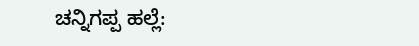ಚನ್ನಿಗಪ್ಪ ಹಲ್ಲೆ: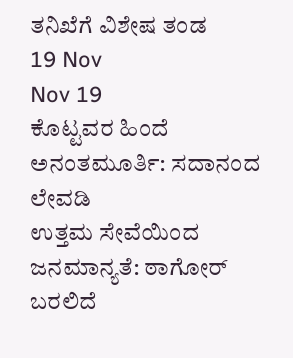ತನಿಖೆಗೆ ವಿಶೇಷ ತಂಡ
19 Nov
Nov 19
ಕೊಟ್ಟವರ ಹಿಂದೆ ಅನಂತಮೂರ್ತಿ: ಸದಾನಂದ ಲೇವಡಿ
ಉತ್ತಮ ಸೇವೆಯಿಂದ ಜನಮಾನ್ಯತೆ: ಠಾಗೋರ್
ಬರಲಿದೆ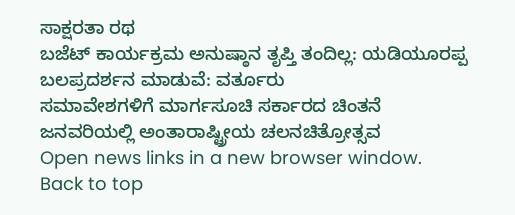ಸಾಕ್ಷರತಾ ರಥ
ಬಜೆಟ್ ಕಾರ್ಯಕ್ರಮ ಅನುಷ್ಠಾನ ತೃಪ್ತಿ ತಂದಿಲ್ಲ: ಯಡಿಯೂರಪ್ಪ
ಬಲಪ್ರದರ್ಶನ ಮಾಡುವೆ: ವರ್ತೂರು
ಸಮಾವೇಶಗಳಿಗೆ ಮಾರ್ಗಸೂಚಿ ಸರ್ಕಾರದ ಚಿಂತನೆ
ಜನವರಿಯಲ್ಲಿ ಅಂತಾರಾಷ್ಟ್ರೀಯ ಚಲನಚಿತ್ರೋತ್ಸವ
Open news links in a new browser window.
Back to top